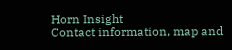Horn Insight
Contact information, map and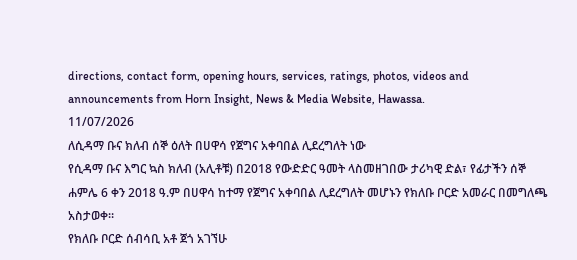directions, contact form, opening hours, services, ratings, photos, videos and announcements from Horn Insight, News & Media Website, Hawassa.
11/07/2026
ለሲዳማ ቡና ክለብ ሰኞ ዕለት በሀዋሳ የጀግና አቀባበል ሊደረግለት ነው
የሲዳማ ቡና እግር ኳስ ክለብ (አሊቶቹ) በ2018 የውድድር ዓመት ላስመዘገበው ታሪካዊ ድል፣ የፊታችን ሰኞ ሐምሌ 6 ቀን 2018 ዓ.ም በሀዋሳ ከተማ የጀግና አቀባበል ሊደረግለት መሆኑን የክለቡ ቦርድ አመራር በመግለጫ አስታወቀ።
የክለቡ ቦርድ ሰብሳቢ አቶ ጀጎ አገኘሁ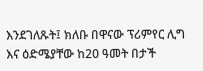እንደገለጹት፤ ክለቡ በዋናው ፕሪምየር ሊግ እና ዕድሜያቸው ከ20 ዓመት በታች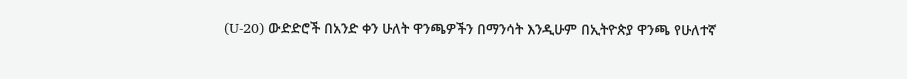(U-20) ውድድሮች በአንድ ቀን ሁለት ዋንጫዎችን በማንሳት እንዲሁም በኢትዮጵያ ዋንጫ የሁለተኛ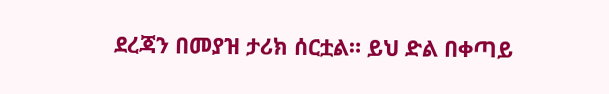ደረጃን በመያዝ ታሪክ ሰርቷል። ይህ ድል በቀጣይ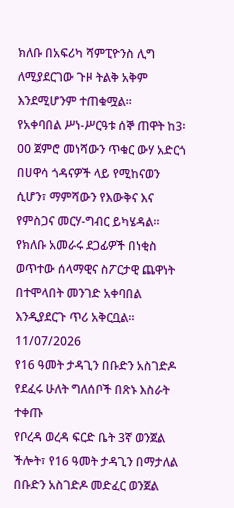ክለቡ በአፍሪካ ሻምፒዮንስ ሊግ ለሚያደርገው ጉዞ ትልቅ አቅም እንደሚሆንም ተጠቁሟል።
የአቀባበል ሥነ-ሥርዓቱ ሰኞ ጠዋት ከ3፡00 ጀምሮ መነሻውን ጥቁር ውሃ አድርጎ በሀዋሳ ጎዳናዎች ላይ የሚከናወን ሲሆን፣ ማምሻውን የእውቅና እና የምስጋና መርሃ-ግብር ይካሄዳል። የክለቡ አመራሩ ደጋፊዎች በነቂስ ወጥተው ሰላማዊና ስፖርታዊ ጨዋነት በተሞላበት መንገድ አቀባበል እንዲያደርጉ ጥሪ አቅርቧል።
11/07/2026
የ16 ዓመት ታዳጊን በቡድን አስገድዶ የደፈሩ ሁለት ግለሰቦች በጽኑ እስራት ተቀጡ
የቦረዳ ወረዳ ፍርድ ቤት 3ኛ ወንጀል ችሎት፣ የ16 ዓመት ታዳጊን በማታለል በቡድን አስገድዶ መድፈር ወንጀል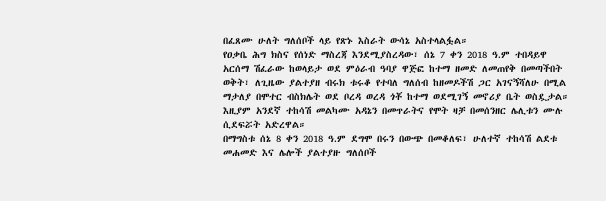በፈጸሙ ሁለት ግለሰቦች ላይ የጽኑ እስራት ውሳኔ አስተላልፏል።
የዐቃቤ ሕግ ክስና የሰነድ ማስረጃ እንደሚያስረዳው፣ ሰኔ 7 ቀን 2018 ዓ.ም ተበዳይዋ አርሰማ ሽፈራው ከወላይታ ወደ ምዕራብ ዓባያ ዋጅፎ ከተማ ዘመድ ለመጠየቅ በመጣችበት ወቅት፣ ለጊዜው ያልተያዘ ብሩክ ቱሩቆ የተባለ ግለሰብ ከዘመዶችሽ ጋር አገናኝሻለሁ በሚል ማታለያ በሞተር ብስክሌት ወደ ቦረዳ ወረዳ ጎቾ ከተማ ወደሚገኝ መኖሪያ ቤት ወስዷታል። እዚያም አንደኛ ተከሳሽ መልካሙ አዳኔን በመጥራትና የሞት ዛቻ በመሰንዘር ሌሊቱን ሙሉ ሲደፍሯት አድረዋል።
በማግስቱ ሰኔ 8 ቀን 2018 ዓ.ም ደግሞ በሩን በውጭ በመቆለፍ፣ ሁለተኛ ተከሳሽ ልደቱ መሐመድ እና ሌሎች ያልተያዙ ግለሰቦች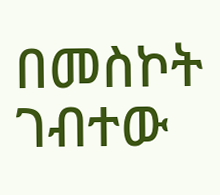በመስኮት ገብተው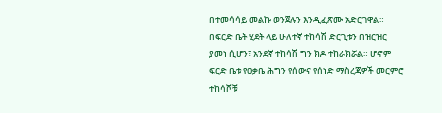በተመሳሳይ መልኩ ወንጀሉን እንዲፈጽሙ አድርገዋል።
በፍርድ ቤት ሂደት ላይ ሁለተኛ ተከሳሽ ድርጊቱን በዝርዝር ያመነ ሲሆን፣ አንደኛ ተከሳሽ ግን ክዶ ተከራክሯል። ሆኖም ፍርድ ቤቱ የዐቃቤ ሕግን የሰውና የሰነድ ማስረጃዎች መርምሮ ተከሳሾቹ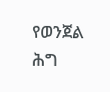የወንጀል ሕግ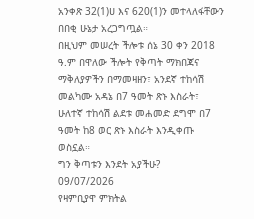አንቀጽ 32(1)ሀ እና 620(1)ን መተላለፋቸውን በበቂ ሁኔታ አረጋግጧል።
በዚህም መሠረት ችሎቱ ሰኔ 30 ቀን 2018 ዓ.ም በዋለው ችሎት የቅጣት ማክበጃና ማቅለያዎችን በማመዛዘን፣ አንደኛ ተከሳሽ መልካሙ አዳኔ በ7 ዓመት ጽኑ እስራት፣ ሁለተኛ ተከሳሽ ልደቱ መሐመድ ደግሞ በ7 ዓመት ከ8 ወር ጽኑ እስራት እንዲቀጡ ወስኗል።
ግን ቅጣቱን እንደት አያችሁ?
09/07/2026
የዛምቢያዋ ምክትል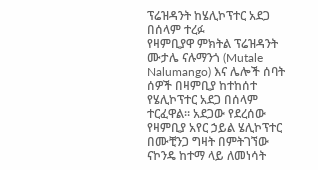ፕሬዝዳንት ከሄሊኮፕተር አደጋ በሰላም ተረፉ
የዛምቢያዋ ምክትል ፕሬዝዳንት ሙታሌ ናሉማንጎ (Mutale Nalumango) እና ሌሎች ሰባት ሰዎች በዛምቢያ ከተከሰተ የሄሊኮፕተር አደጋ በሰላም ተርፈዋል። አደጋው የደረሰው የዛምቢያ አየር ኃይል ሄሊኮፕተር በሙቺንጋ ግዛት በምትገኘው ናኮንዴ ከተማ ላይ ለመነሳት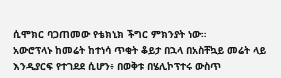ሲሞክር ባጋጠመው የቴክኒክ ችግር ምክንያት ነው።
አውሮፕላኑ ከመሬት ከተነሳ ጥቂት ቆይታ በኋላ በአስቸኳይ መሬት ላይ እንዲያርፍ የተገደደ ሲሆን፥ በወቅቱ በሄሊኮፕተሩ ውስጥ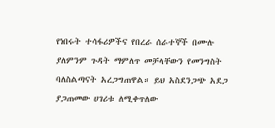የነበሩት ተሳፋሪዎችና የበረራ ሰራተኞች በሙሉ ያለምንም ጉዳት ማምለጥ መቻላቸውን የመንግስት ባለስልጣናት አረጋግጠዋል። ይህ አስደንጋጭ አደጋ ያጋጠመው ሀገሪቱ ለሚቀጥለው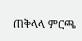ጠቅላላ ምርጫ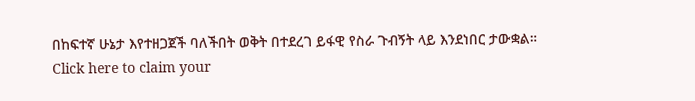በከፍተኛ ሁኔታ እየተዘጋጀች ባለችበት ወቅት በተደረገ ይፋዊ የስራ ጉብኝት ላይ እንደነበር ታውቋል።
Click here to claim your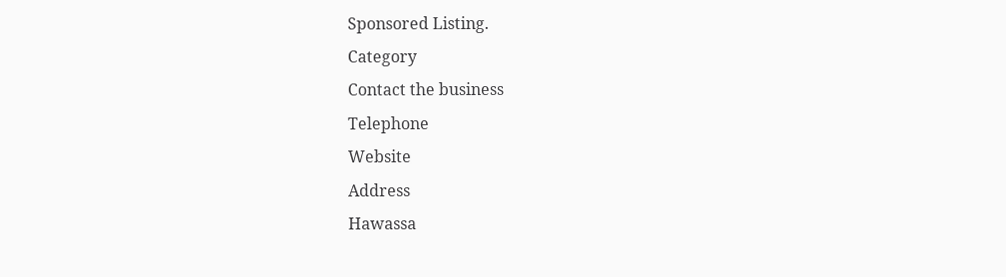Sponsored Listing.
Category
Contact the business
Telephone
Website
Address
Hawassa